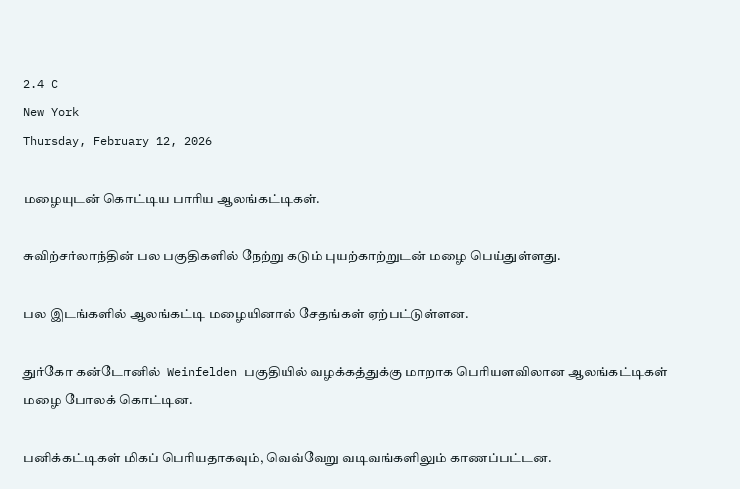2.4 C
New York
Thursday, February 12, 2026

மழையுடன் கொட்டிய பாரிய ஆலங்கட்டிகள்.

சுவிற்சர்லாந்தின் பல பகுதிகளில் நேற்று கடும் புயற்காற்றுடன் மழை பெய்துள்ளது.

பல இடங்களில் ஆலங்கட்டி மழையினால் சேதங்கள் ஏற்பட்டுள்ளன.

துர்கோ கன்டோனில்  Weinfelden பகுதியில் வழக்கத்துக்கு மாறாக பெரியளவிலான ஆலங்கட்டிகள் மழை போலக் கொட்டின.

பனிக்கட்டிகள் மிகப் பெரியதாகவும், வெவ்வேறு வடிவங்களிலும் காணப்பட்டன.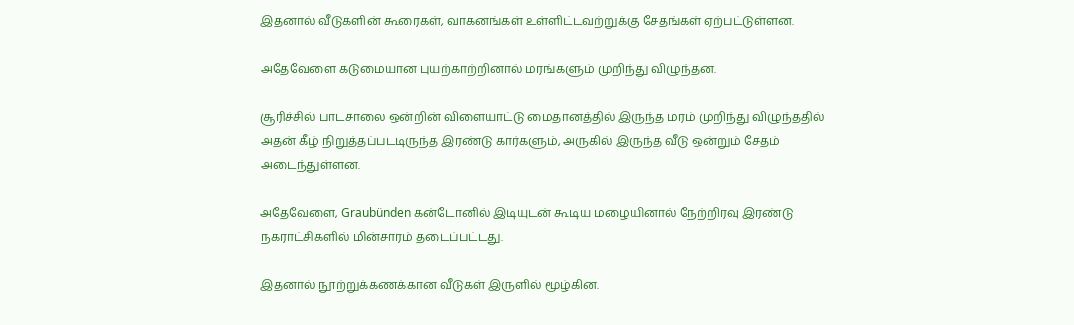இதனால் வீடுகளின் கூரைகள், வாகனங்கள் உள்ளிட்டவற்றுக்கு சேதங்கள் ஏற்பட்டுள்ளன.

அதேவேளை கடுமையான புயற்காற்றினால் மரங்களும் முறிந்து விழுந்தன.

சூரிச்சில் பாடசாலை ஒன்றின் விளையாட்டு மைதானத்தில் இருந்த மரம் முறிந்து விழுந்ததில் அதன் கீழ் நிறுத்தப்படடிருந்த இரண்டு கார்களும், அருகில் இருந்த வீடு ஒன்றும் சேதம் அடைந்துள்ளன.

அதேவேளை, Graubünden கன்டோனில் இடியுடன் கூடிய மழையினால் நேற்றிரவு இரண்டு நகராட்சிகளில் மின்சாரம் தடைப்பட்டது.

இதனால் நூற்றுக்கணக்கான வீடுகள் இருளில் மூழ்கின.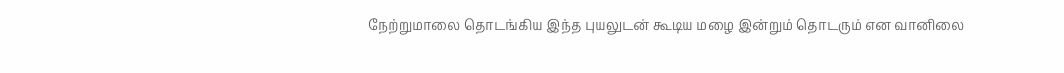நேற்றுமாலை தொடங்கிய இந்த புயலுடன் கூடிய மழை இன்றும் தொடரும் என வானிலை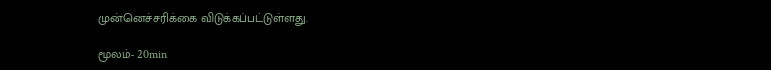முன்னெச்சரிக்கை விடுக்கப்பட்டுள்ளது.

மூலம்- 20min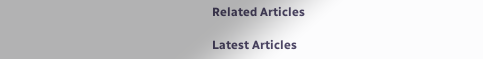Related Articles

Latest Articles